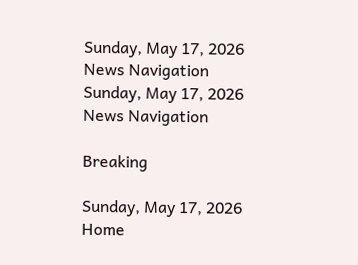Sunday, May 17, 2026
News Navigation
Sunday, May 17, 2026
News Navigation

Breaking

Sunday, May 17, 2026
Home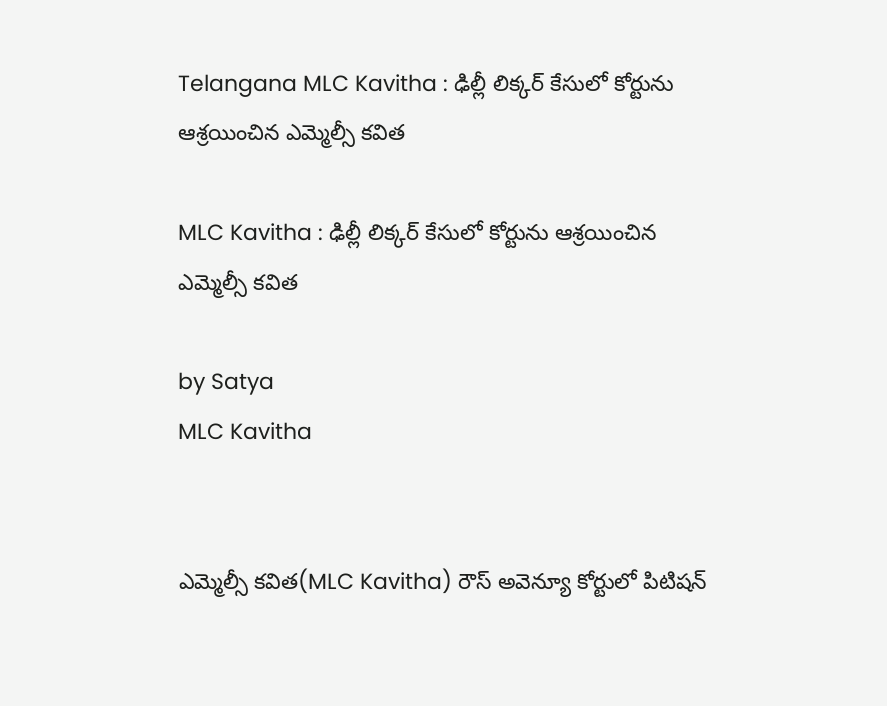Telangana MLC Kavitha : ఢిల్లీ లిక్కర్‌ కేసులో కోర్టును ఆశ్రయించిన ఎమ్మెల్సీ కవిత

MLC Kavitha : ఢిల్లీ లిక్కర్‌ కేసులో కోర్టును ఆశ్రయించిన ఎమ్మెల్సీ కవిత

by Satya
MLC Kavitha


ఎమ్మెల్సీ కవిత(MLC Kavitha) రౌస్‌ అవెన్యూ కోర్టులో పిటిషన్‌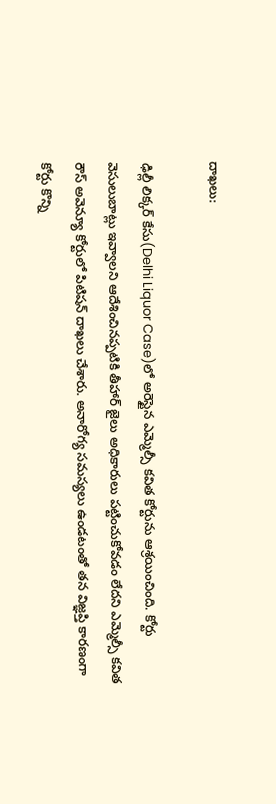దాఖలు:

ఢిల్లీ లిక్కర్‌ కేసు(Delhi Liquor Case)లో అరెస్టైన ఎమ్మెల్సీ కవిత కోర్టును ఆశ్రయించింది. కోర్టు వెసులుబాట్లు ఇవ్వాలని ఆదేశించినప్పటికి తీహార్‌ జైలు అధికారులు పట్టించుకోవడం లేదని ఎమ్మెల్సీ కవిత రౌస్‌ అవెన్యూ కోర్టులో పిటిషన్‌ దాఖలు చేశారు. అనారోగ్య సమస్యలు ఉండటంతో తన విజ్ఞప్తి కారణంగా కోర్టు కొన్ని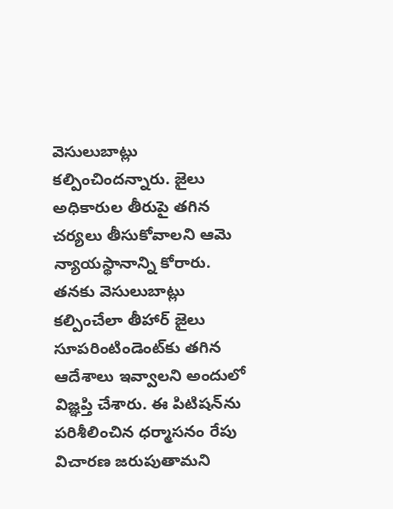వెసులుబాట్లు కల్పించిందన్నారు. జైలు అధికారుల తీరుపై తగిన చర్యలు తీసుకోవాలని ఆమె న్యాయస్థానాన్ని కోరారు. తనకు వెసులుబాట్లు కల్పించేలా తీహార్ జైలు సూపరింటిండెంట్‌కు తగిన ఆదేశాలు ఇవ్వాలని అందులో విజ్ఞప్తి చేశారు. ఈ పిటిషన్‌ను పరిశీలించిన ధర్మాసనం రేపు విచారణ జరుపుతామని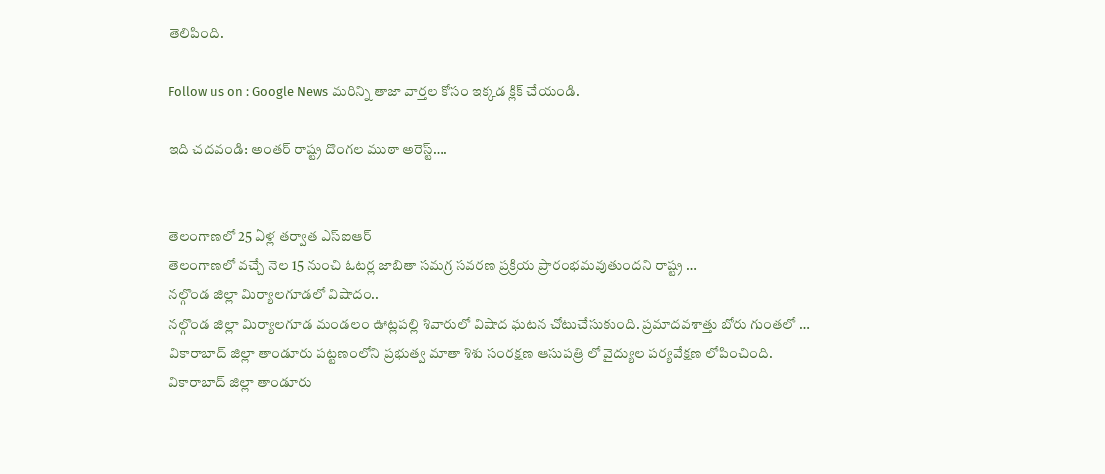తెలిపింది.

Follow us on : Google News మరిన్ని తాజా వార్తల కోసం ఇక్కడ క్లిక్ చేయండి.

ఇది చదవండి: అంతర్ రాష్ట్ర దొంగల ముఠా అరెస్ట్….


తెలంగాణలో 25 ఏళ్ల తర్వాత ఎస్ఐఆర్
తెలంగాణలో వచ్చే నెల 15 నుంచి ఓటర్ల జాబితా సమగ్ర సవరణ ప్రక్రియ ప్రారంభమవుతుందని రాష్ట్ర …
నల్గొండ జిల్లా మిర్యాలగూడలో విషాదం..
నల్గొండ జిల్లా మిర్యాలగూడ మండలం ఊట్లపల్లి శివారులో విషాద ఘటన చోటుచేసుకుంది. ప్రమాదవశాత్తు బోరు గుంతలో …
వికారాబాద్ జిల్లా తాండూరు పట్టణంలోని ప్రభుత్వ మాతా శిశు సంరక్షణ ఆసుపత్రి లో వైద్యుల పర్యవేక్షణ లోపించింది.
వికారాబాద్ జిల్లా తాండూరు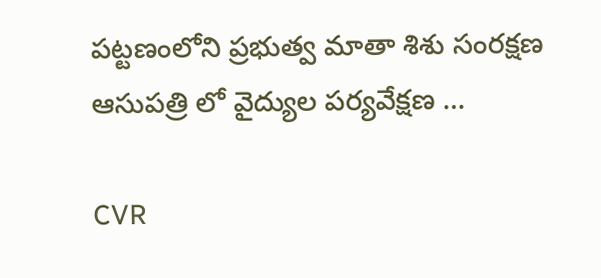పట్టణంలోని ప్రభుత్వ మాతా శిశు సంరక్షణ ఆసుపత్రి లో వైద్యుల పర్యవేక్షణ …

CVR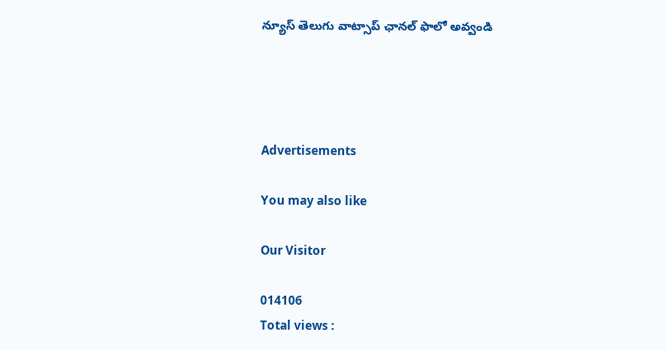న్యూస్ తెలుగు వాట్సాప్ ఛానల్ ఫాలో అవ్వండి




Advertisements

You may also like

Our Visitor

014106
Total views :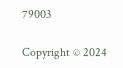79003

Copyright © 2024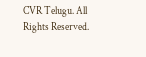CVR Telugu. All Rights Reserved.